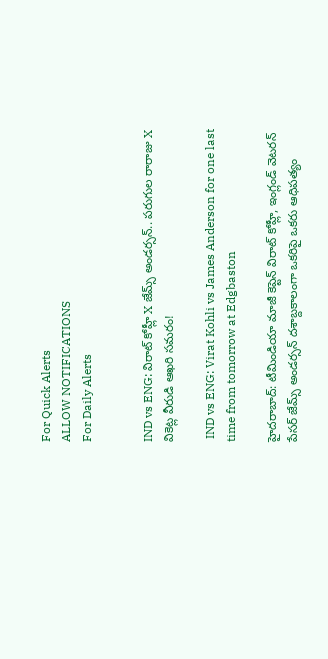For Quick Alerts
ALLOW NOTIFICATIONS
For Daily Alerts


IND vs ENG: విరాట్ కోహ్లీ X జేమ్స్ అండర్సన్.. పరుగుల రారాజు X వికెట్ల వీరుడి ఆఖరి సమరం!

 IND vs ENG: Virat Kohli vs James Anderson for one last time from tomorrow at Edgbaston

హైదరాబాద్: టీమిండియా మాజీ కెప్టెన్ విరాట్ కోహ్లీ, ఇంగ్లండ్ వెటరన్ పేసర్ జేమ్స్ అండర్సన్ దశాబ్దకాలంగా ఒకరిపై ఒకరు ఆధిపత్యం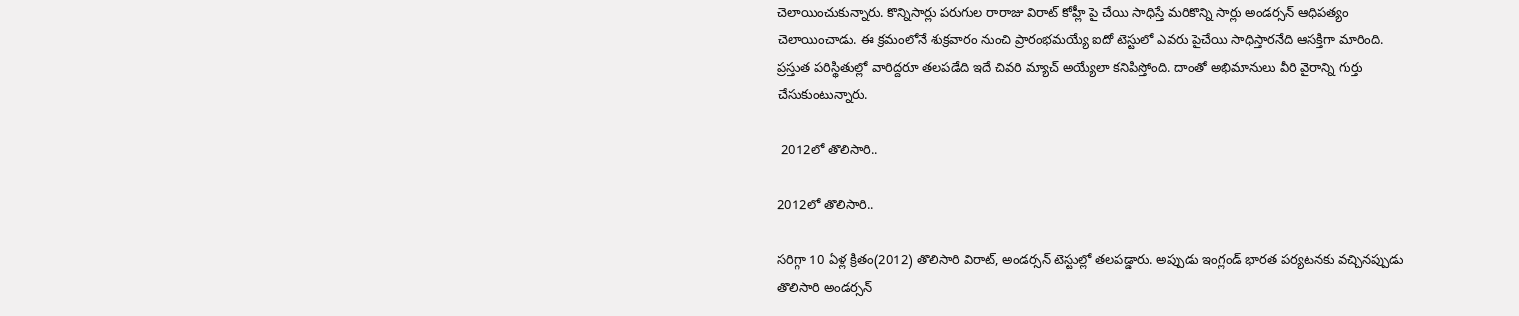చెలాయించుకున్నారు. కొన్నిసార్లు పరుగుల రారాజు విరాట్ కోహ్లీ పై చేయి సాధిస్తే మరికొన్ని సార్లు అండర్సన్ ఆధిపత్యం చెలాయించాడు. ఈ క్రమంలోనే శుక్రవారం నుంచి ప్రారంభమయ్యే ఐదో టెస్టులో ఎవరు పైచేయి సాధిస్తారనేది ఆసక్తిగా మారింది. ప్రస్తుత పరిస్థితుల్లో వారిద్దరూ తలపడేది ఇదే చివరి మ్యాచ్‌ అయ్యేలా కనిపిస్తోంది. దాంతో అభిమానులు వీరి వైరాన్ని గుర్తు చేసుకుంటున్నారు.

 2012లో తొలిసారి..

2012లో తొలిసారి..

సరిగ్గా 10 ఏళ్ల క్రితం(2012) తొలిసారి విరాట్‌, అండర్సన్ టెస్టుల్లో తలపడ్డారు. అప్పుడు ఇంగ్లండ్‌ భారత పర్యటనకు వచ్చినప్పుడు తొలిసారి అండర్సన్‌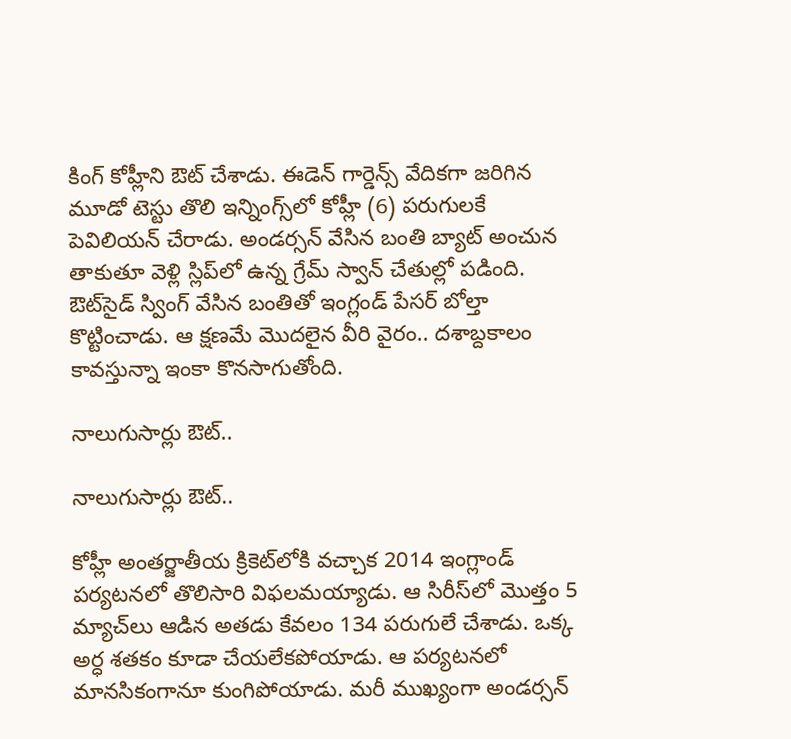కింగ్‌ కోహ్లీని ఔట్‌ చేశాడు. ఈడెన్‌ గార్డెన్స్‌ వేదికగా జరిగిన మూడో టెస్టు తొలి ఇన్నింగ్స్‌లో కోహ్లీ (6) పరుగులకే పెవిలియన్‌ చేరాడు. అండర్సన్‌ వేసిన బంతి బ్యాట్‌ అంచున తాకుతూ వెళ్లి స్లిప్‌లో ఉన్న గ్రేమ్‌ స్వాన్‌ చేతుల్లో పడింది. ఔట్‌సైడ్‌ స్వింగ్‌ వేసిన బంతితో ఇంగ్లండ్‌ పేసర్‌ బోల్తా కొట్టించాడు. ఆ క్షణమే మొదలైన వీరి వైరం.. దశాబ్దకాలం కావస్తున్నా ఇంకా కొనసాగుతోంది.

నాలుగుసార్లు ఔట్..

నాలుగుసార్లు ఔట్..

కోహ్లీ అంతర్జాతీయ క్రికెట్‌లోకి వచ్చాక 2014 ఇంగ్లాండ్‌ పర్యటనలో తొలిసారి విఫలమయ్యాడు. ఆ సిరీస్‌లో మొత్తం 5 మ్యాచ్‌లు ఆడిన అతడు కేవలం 134 పరుగులే చేశాడు. ఒక్క అర్ధ శతకం కూడా చేయలేకపోయాడు. ఆ పర్యటనలో మానసికంగానూ కుంగిపోయాడు. మరీ ముఖ్యంగా అండర్సన్‌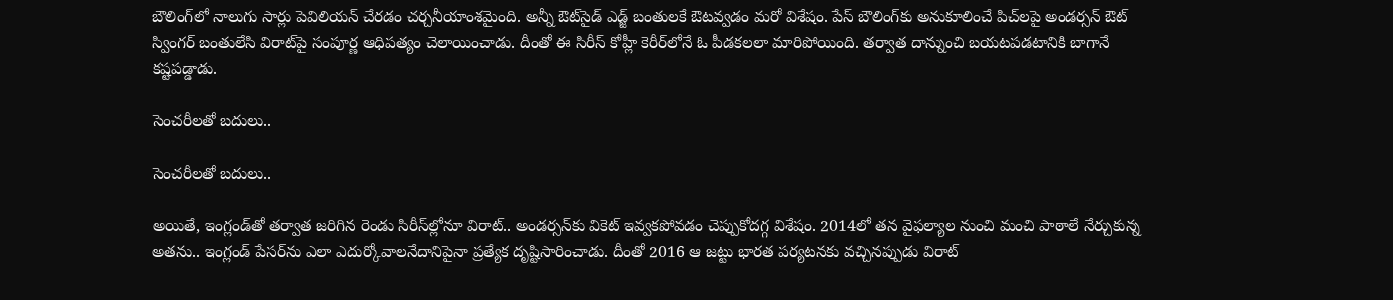బౌలింగ్‌లో నాలుగు సార్లు పెవిలియన్‌ చేరడం చర్చనీయాంశమైంది. అన్నీ ఔట్‌సైడ్‌ ఎడ్జ్‌ బంతులకే ఔటవ్వడం మరో విశేషం. పేస్‌ బౌలింగ్‌కు అనుకూలించే పిచ్‌లపై అండర్సన్‌ ఔట్‌ స్వింగర్‌ బంతులేసి విరాట్‌పై సంపూర్ణ ఆధిపత్యం చెలాయించాడు. దీంతో ఈ సిరీస్‌ కోహ్లీ కెరీర్‌లోనే ఓ పీడకలలా మారిపోయింది. తర్వాత దాన్నుంచి బయటపడటానికి బాగానే కష్టపడ్డాడు.

సెంచరీలతో బదులు..

సెంచరీలతో బదులు..

అయితే, ఇంగ్లండ్‌తో తర్వాత జరిగిన రెండు సిరీస్‌ల్లోనూ విరాట్‌.. అండర్సన్‌కు వికెట్‌ ఇవ్వకపోవడం చెప్పుకోదగ్గ విశేషం. 2014లో తన వైఫల్యాల నుంచి మంచి పాఠాలే నేర్చుకున్న అతను.. ఇంగ్లండ్‌ పేసర్‌ను ఎలా ఎదుర్కోవాలనేదానిపైనా ప్రత్యేక దృష్టిసారించాడు. దీంతో 2016 ఆ జట్టు భారత పర్యటనకు వచ్చినప్పుడు విరాట్‌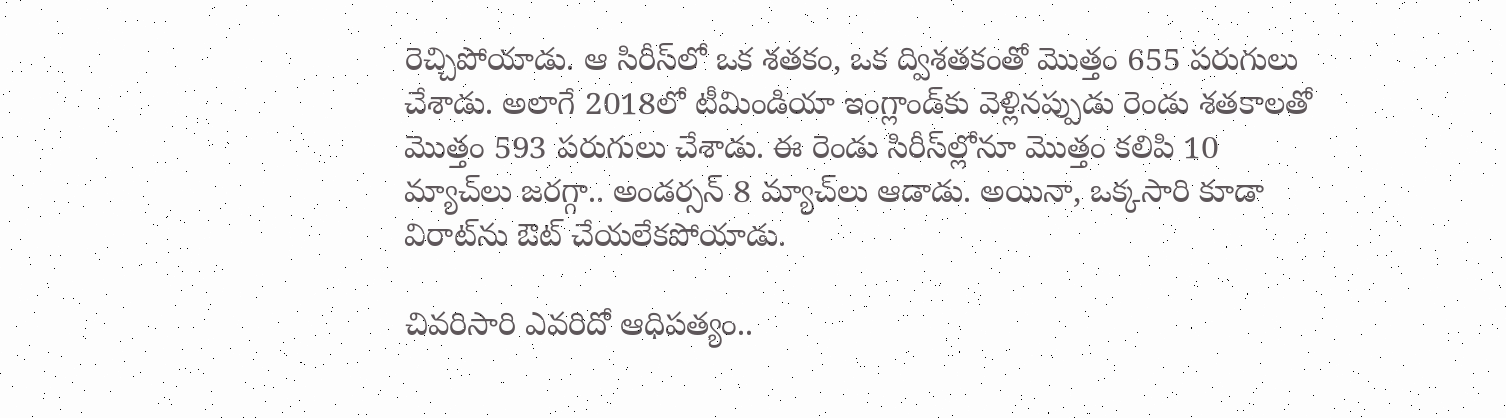రెచ్చిపోయాడు. ఆ సిరీస్‌లో ఒక శతకం, ఒక ద్విశతకంతో మొత్తం 655 పరుగులు చేశాడు. అలాగే 2018లో టీమిండియా ఇంగ్లాండ్‌కు వెళ్లినప్పుడు రెండు శతకాలతో మొత్తం 593 పరుగులు చేశాడు. ఈ రెండు సిరీస్‌ల్లోనూ మొత్తం కలిపి 10 మ్యాచ్‌లు జరగ్గా.. అండర్సన్‌ 8 మ్యాచ్‌లు ఆడాడు. అయినా, ఒక్కసారి కూడా విరాట్‌ను ఔట్‌ చేయలేకపోయాడు.

చివరిసారి ఎవరిదో ఆధిపత్యం..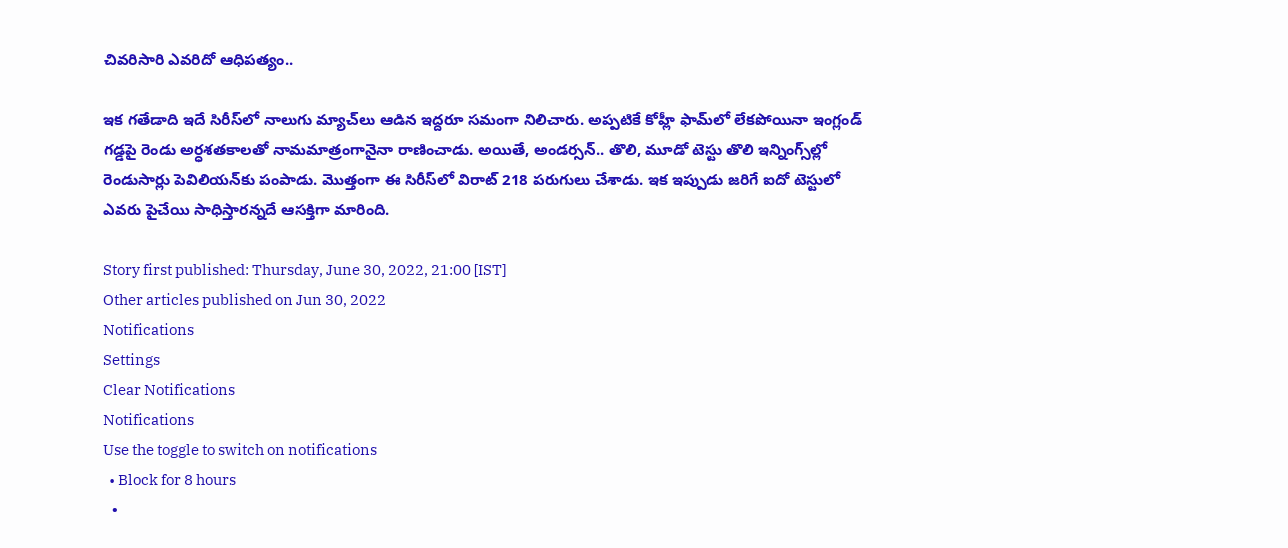చివరిసారి ఎవరిదో ఆధిపత్యం..

ఇక గతేడాది ఇదే సిరీస్‌లో నాలుగు మ్యాచ్‌లు ఆడిన ఇద్దరూ సమంగా నిలిచారు. అప్పటికే కోహ్లీ ఫామ్‌లో లేకపోయినా ఇంగ్లండ్‌ గడ్డపై రెండు అర్ధశతకాలతో నామమాత్రంగానైనా రాణించాడు. అయితే, అండర్సన్‌.. తొలి, మూడో టెస్టు తొలి ఇన్నింగ్స్‌ల్లో రెండుసార్లు పెవిలియన్‌కు పంపాడు. మొత్తంగా ఈ సిరీస్‌లో విరాట్‌ 218 పరుగులు చేశాడు. ఇక ఇప్పుడు జరిగే ఐదో టెస్టులో ఎవరు పైచేయి సాధిస్తారన్నదే ఆసక్తిగా మారింది.

Story first published: Thursday, June 30, 2022, 21:00 [IST]
Other articles published on Jun 30, 2022
Notifications
Settings
Clear Notifications
Notifications
Use the toggle to switch on notifications
  • Block for 8 hours
  •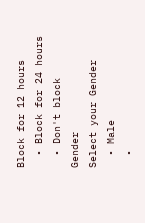Block for 12 hours
  • Block for 24 hours
  • Don't block
Gender
Select your Gender
  • Male
  •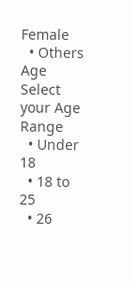Female
  • Others
Age
Select your Age Range
  • Under 18
  • 18 to 25
  • 26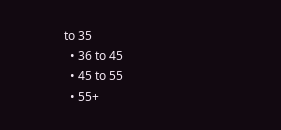to 35
  • 36 to 45
  • 45 to 55
  • 55+